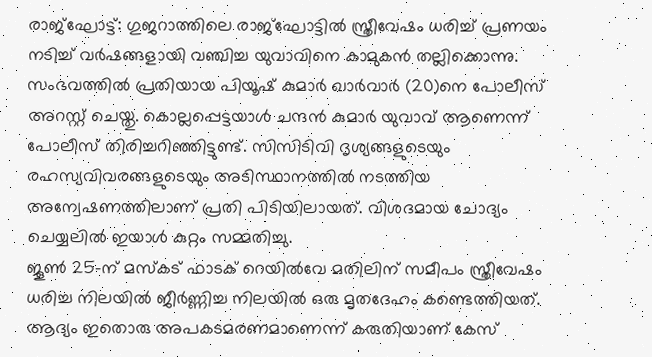രാജ്ഘോട്ട്: ഗുജറാത്തിലെ രാജ്ഘോട്ടിൽ സ്ത്രീവേഷം ധരിച്ച് പ്രണയം നടിച്ച് വർഷങ്ങളായി വഞ്ചിച്ച യുവാവിനെ കാമുകൻ തല്ലിക്കൊന്നു. സംഭവത്തിൽ പ്രതിയായ പിയൂഷ് കുമാർ ഖാർവാർ (20)നെ പോലീസ് അറസ്റ്റ് ചെയ്തു. കൊല്ലപ്പെട്ടയാൾ ചന്ദൻ കുമാർ യുവാവ് ആണെന്ന് പോലീസ് തിരിച്ചറിഞ്ഞിട്ടുണ്ട്. സിസിടിവി ദൃശ്യങ്ങളുടെയും രഹസ്യവിവരങ്ങളുടെയും അടിസ്ഥാനത്തിൽ നടത്തിയ അന്വേഷണത്തിലാണ് പ്രതി പിടിയിലായത്. വിശദമായ ചോദ്യം ചെയ്യലിൽ ഇയാൾ കുറ്റം സമ്മതിച്ചു.
ജൂൺ 25-ന് മസ്കട് ഫാടക് റെയിൽവേ മതിലിന് സമീപം സ്ത്രീവേഷം ധരിച്ച നിലയിൽ ജീർണ്ണിച്ച നിലയിൽ ഒരു മൃതദേഹം കണ്ടെത്തിയത്. ആദ്യം ഇതൊരു അപകടമരണമാണെന്ന് കരുതിയാണ് കേസ്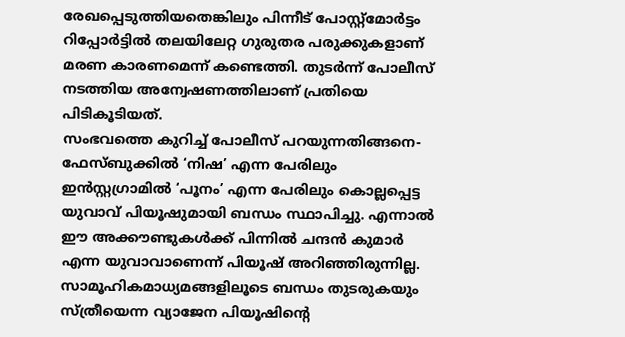രേഖപ്പെടുത്തിയതെങ്കിലും പിന്നീട് പോസ്റ്റ്മോർട്ടം റിപ്പോർട്ടിൽ തലയിലേറ്റ ഗുരുതര പരുക്കുകളാണ് മരണ കാരണമെന്ന് കണ്ടെത്തി. തുടർന്ന് പോലീസ് നടത്തിയ അന്വേഷണത്തിലാണ് പ്രതിയെ പിടികൂടിയത്.
സംഭവത്തെ കുറിച്ച് പോലീസ് പറയുന്നതിങ്ങനെ- ഫേസ്ബുക്കിൽ ‘നിഷ’ എന്ന പേരിലും ഇൻസ്റ്റഗ്രാമിൽ ‘പൂനം’ എന്ന പേരിലും കൊല്ലപ്പെട്ട യുവാവ് പിയൂഷുമായി ബന്ധം സ്ഥാപിച്ചു. എന്നാൽ ഈ അക്കൗണ്ടുകൾക്ക് പിന്നിൽ ചന്ദൻ കുമാർ എന്ന യുവാവാണെന്ന് പിയൂഷ് അറിഞ്ഞിരുന്നില്ല. സാമൂഹികമാധ്യമങ്ങളിലൂടെ ബന്ധം തുടരുകയും സ്ത്രീയെന്ന വ്യാജേന പിയൂഷിന്റെ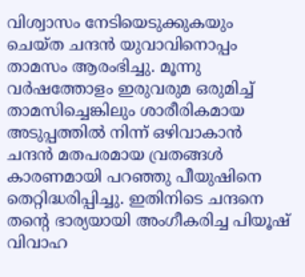വിശ്വാസം നേടിയെടുക്കുകയും ചെയ്ത ചന്ദൻ യുവാവിനൊപ്പം താമസം ആരംഭിച്ചു. മൂന്നു വർഷത്തോളം ഇരുവരുമ ഒരുമിച്ച് താമസിച്ചെങ്കിലും ശാരീരികമായ അടുപ്പത്തിൽ നിന്ന് ഒഴിവാകാൻ ചന്ദൻ മതപരമായ വ്രതങ്ങൾ കാരണമായി പറഞ്ഞു പീയുഷിനെ തെറ്റിദ്ധരിപ്പിച്ചു. ഇതിനിടെ ചന്ദനെ തന്റെ ഭാര്യയായി അംഗീകരിച്ച പിയൂഷ് വിവാഹ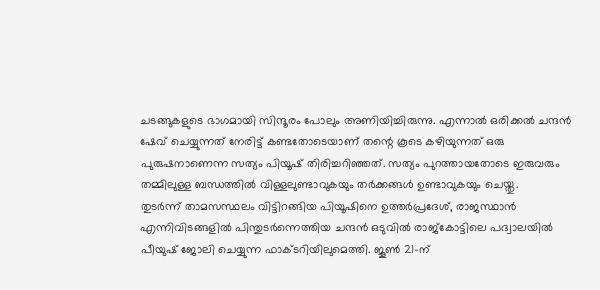ചടങ്ങുകളുടെ ഭാഗമായി സിന്ദൂരം പോലും അണിയിച്ചിരുന്നു. എന്നാൽ ഒരിക്കൽ ചന്ദൻ ഷേവ് ചെയ്യുന്നത് നേരിട്ട് കണ്ടതോടെയാണ് തന്റെ കൂടെ കഴിയുന്നത് ഒരു പുരുഷനാണെന്ന സത്യം പിയൂഷ് തിരിച്ചറിഞ്ഞത്. സത്യം പുറത്തായതോടെ ഇരുവരും തമ്മിലുള്ള ബന്ധത്തിൽ വിള്ളലുണ്ടാവുകയും തർക്കങ്ങൾ ഉണ്ടാവുകയും ചെയ്തു.
തുടർന്ന് താമസസ്ഥലം വിട്ടിറങ്ങിയ പിയൂഷിനെ ഉത്തർപ്രദേശ്, രാജസ്ഥാൻ എന്നിവിടങ്ങളിൽ പിന്തുടർന്നെത്തിയ ചന്ദൻ ഒടുവിൽ രാജ്കോട്ടിലെ പദ്വാലയിൽ പീയുഷ് ജോലി ചെയ്യുന്ന ഫാക്ടറിയിലുമെത്തി. ജൂൺ 21-ന്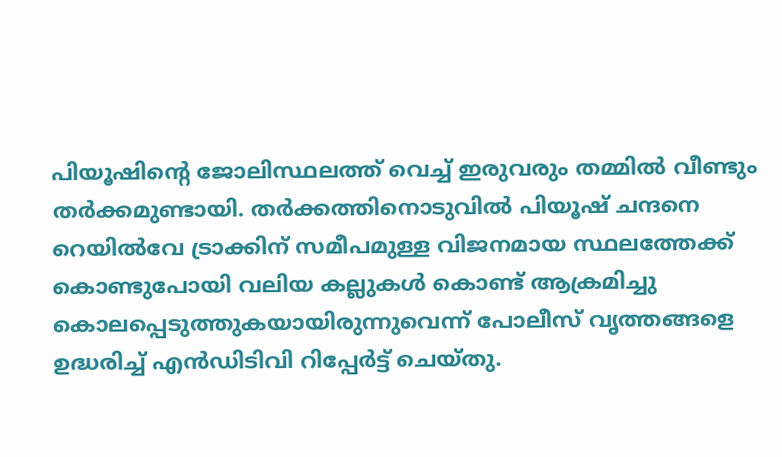പിയൂഷിന്റെ ജോലിസ്ഥലത്ത് വെച്ച് ഇരുവരും തമ്മിൽ വീണ്ടും തർക്കമുണ്ടായി. തർക്കത്തിനൊടുവിൽ പിയൂഷ് ചന്ദനെ റെയിൽവേ ട്രാക്കിന് സമീപമുള്ള വിജനമായ സ്ഥലത്തേക്ക് കൊണ്ടുപോയി വലിയ കല്ലുകൾ കൊണ്ട് ആക്രമിച്ചു കൊലപ്പെടുത്തുകയായിരുന്നുവെന്ന് പോലീസ് വൃത്തങ്ങളെ ഉദ്ധരിച്ച് എൻഡിടിവി റിപ്പേർട്ട് ചെയ്തു.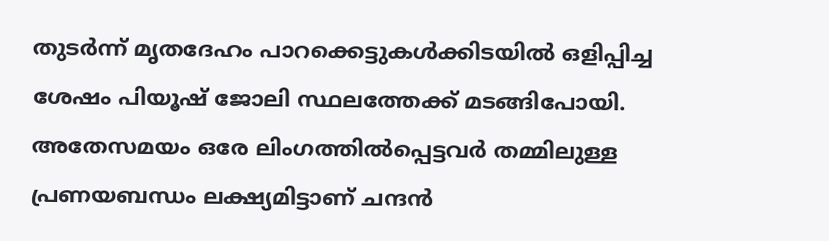തുടർന്ന് മൃതദേഹം പാറക്കെട്ടുകൾക്കിടയിൽ ഒളിപ്പിച്ച ശേഷം പിയൂഷ് ജോലി സ്ഥലത്തേക്ക് മടങ്ങിപോയി. അതേസമയം ഒരേ ലിംഗത്തിൽപ്പെട്ടവർ തമ്മിലുള്ള പ്രണയബന്ധം ലക്ഷ്യമിട്ടാണ് ചന്ദൻ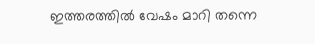ഇത്തരത്തിൽ വേഷം മാറി തന്നെ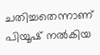ചതിച്ചതെന്നാണ് പിയൂഷ് നൽകിയ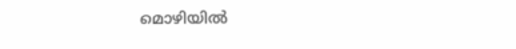മൊഴിയിൽ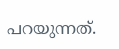പറയുന്നത്.